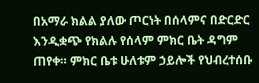በአማራ ክልል ያለው ጦርነት በሰላምና በድርድር እንዲቋጭ የክልሉ የሰላም ምክር ቤት ዳግም ጠየቀ። ምክር ቤቱ ሁለቱም ኃይሎች የህብረተሰቡ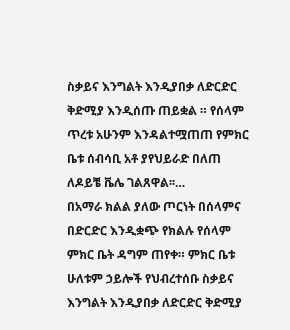ስቃይና እንግልት እንዲያበቃ ለድርድር ቅድሚያ እንዲሰጡ ጠይቋል ። የሰላም ጥረቱ አሁንም እንዳልተሟጠጠ የምክር ቤቱ ሰብሳቢ አቶ ያየህይራድ በለጠ ለዶይቼ ቬሌ ገልጸዋል፡፡…
በአማራ ክልል ያለው ጦርነት በሰላምና በድርድር እንዲቋጭ የክልሉ የሰላም ምክር ቤት ዳግም ጠየቀ። ምክር ቤቱ ሁለቱም ኃይሎች የህብረተሰቡ ስቃይና እንግልት እንዲያበቃ ለድርድር ቅድሚያ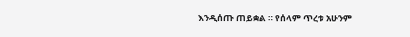እንዲሰጡ ጠይቋል ። የሰላም ጥረቱ አሁንም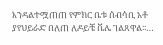እንዳልተሟጠጠ የምክር ቤቱ ሰብሳቢ አቶ ያየህይራድ በለጠ ለዶይቼ ቬሌ ገልጸዋል፡፡…